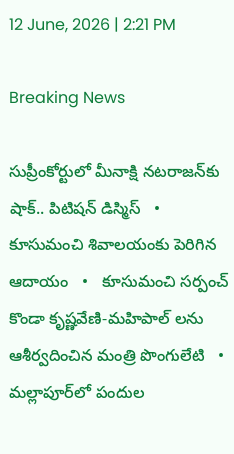12 June, 2026 | 2:21 PM

Breaking News

సుప్రీంకోర్టులో మీనాక్షి నటరాజన్‌కు షాక్.. పిటిషన్ డిస్మిస్   •   కూసుమంచి శివాలయంకు పెరిగిన ఆదాయం   •   కూసుమంచి సర్పంచ్ కొండా కృష్ణవేణి-మహిపాల్ లను ఆశీర్వదించిన మంత్రి పొంగులేటి   •   మల్లాపూర్‌లో పందుల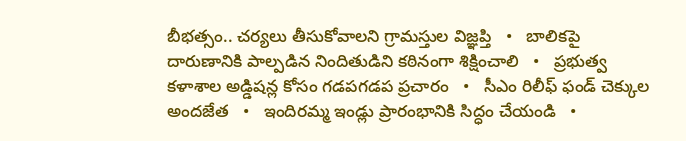బీభత్సం.. చర్యలు తీసుకోవాలని గ్రామస్తుల విజ్ఞప్తి   •   బాలికపై దారుణానికి పాల్పడిన నిందితుడిని కఠినంగా శిక్షించాలి   •   ప్రభుత్వ కళాశాల అడ్డిషన్ల కోసం గడపగడప ప్రచారం   •   సీఎం రిలీఫ్ ఫండ్ చెక్కుల అందజేత   •   ఇందిరమ్మ ఇండ్లు ప్రారంభానికి సిద్ధం చేయండి   •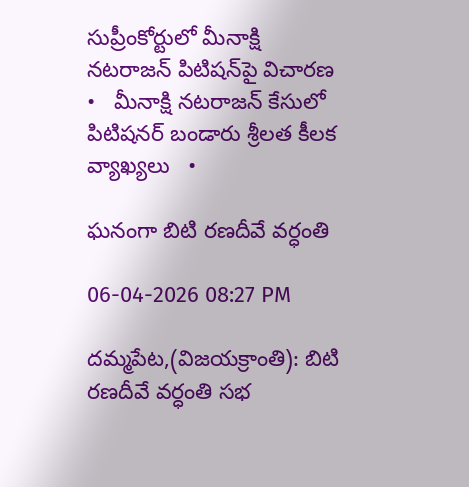సుప్రీంకోర్టులో మీనాక్షి నటరాజన్ పిటిషన్‌పై విచారణ   •   మీనాక్షి నటరాజన్ కేసులో పిటిషనర్ బండారు శ్రీలత కీలక వ్యాఖ్యలు   •

ఘనంగా బిటి రణదీవే వర్ధంతి

06-04-2026 08:27 PM

దమ్మపేట,(విజయక్రాంతి): బిటి రణదీవే వర్ధంతి సభ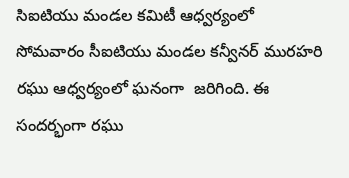సిఐటియు మండల కమిటీ ఆధ్వర్యంలో  సోమవారం సీఐటియు మండల కన్వీనర్ మురహరి రఘు ఆధ్వర్యంలో ఘనంగా  జరిగింది. ఈ సందర్భంగా రఘు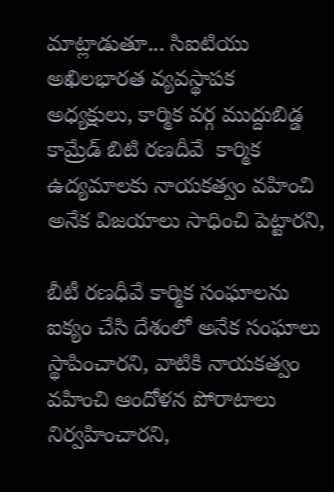మాట్లాడుతూ... సిఐటియు అఖిలభారత వ్యవస్థాపక అధ్యక్షులు, కార్మిక వర్గ ముద్దుబిడ్డ కామ్రేడ్ బిటి రణదీవే  కార్మిక ఉద్యమాలకు నాయకత్వం వహించి అనేక విజయాలు సాధించి పెట్టారని,

బీటీ రణధీవే కార్మిక సంఘాలను ఐక్యం చేసి దేశంలో అనేక సంఘాలు స్థాపించారని, వాటికి నాయకత్వం వహించి ఆందోళన పోరాటాలు నిర్వహించారని,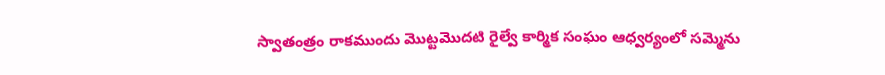స్వాతంత్రం రాకముందు మొట్టమొదటి రైల్వే కార్మిక సంఘం ఆధ్వర్యంలో సమ్మెను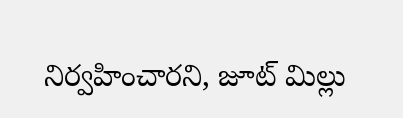నిర్వహించారని, జూట్ మిల్లు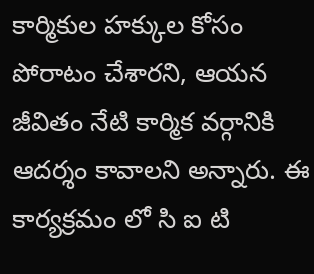కార్మికుల హక్కుల కోసం పోరాటం చేశారని, ఆయన జీవితం నేటి కార్మిక వర్గానికి ఆదర్శం కావాలని అన్నారు. ఈ కార్యక్రమం లో సి ఐ టి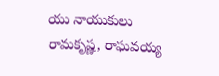యు నాయుకులు రామకృష్ణ, రాఘవయ్య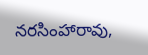నరసింహారావు,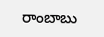రాంబాబు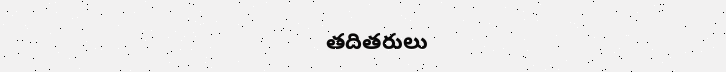తదితరులు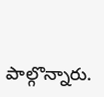పాల్గొన్నారు.